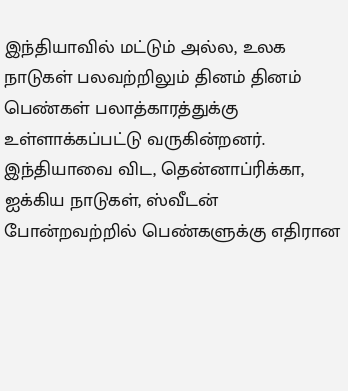இந்தியாவில் மட்டும் அல்ல, உலக நாடுகள் பலவற்றிலும் தினம் தினம் பெண்கள் பலாத்காரத்துக்கு உள்ளாக்கப்பட்டு வருகின்றனர். இந்தியாவை விட, தென்னாப்ரிக்கா, ஐக்கிய நாடுகள், ஸ்வீடன் போன்றவற்றில் பெண்களுக்கு எதிரான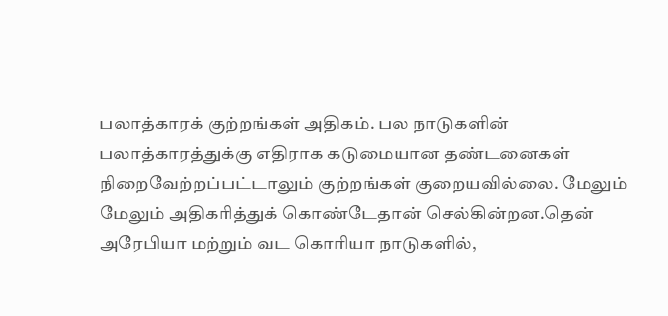பலாத்காரக் குற்றங்கள் அதிகம். பல நாடுகளின் பலாத்காரத்துக்கு எதிராக கடுமையான தண்டனைகள் நிறைவேற்றப்பட்டாலும் குற்றங்கள் குறையவில்லை. மேலும் மேலும் அதிகரித்துக் கொண்டேதான் செல்கின்றன.தென் அரேபியா மற்றும் வட கொரியா நாடுகளில்,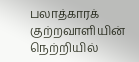பலாத்காரக் குற்றவாளியின் நெற்றியில்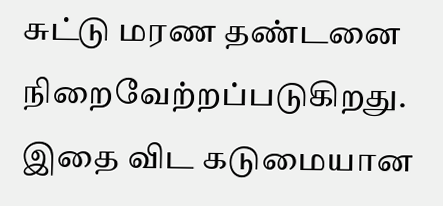சுட்டு மரண தண்டனை நிறைவேற்றப்படுகிறது. இதை விட கடுமையான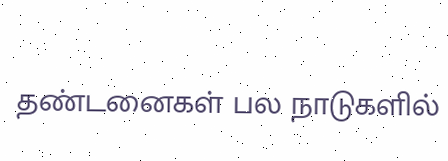தண்டனைகள் பல நாடுகளில்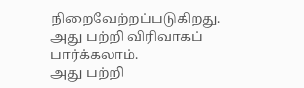நிறைவேற்றப்படுகிறது.
அது பற்றி விரிவாகப் பார்க்கலாம்.
அது பற்றி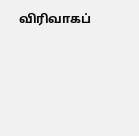விரிவாகப்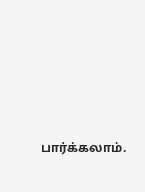பார்க்கலாம்.